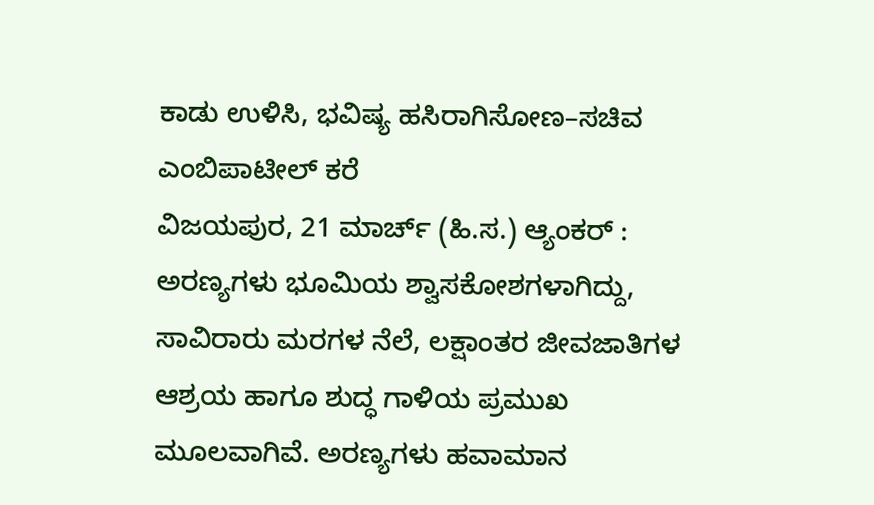ಕಾಡು ಉಳಿಸಿ, ಭವಿಷ್ಯ ಹಸಿರಾಗಿಸೋಣ–ಸಚಿವ ಎಂಬಿಪಾಟೀಲ್ ಕರೆ
ವಿಜಯಪುರ, 21 ಮಾರ್ಚ್ (ಹಿ.ಸ.) ಆ್ಯಂಕರ್ : ಅರಣ್ಯಗಳು ಭೂಮಿಯ ಶ್ವಾಸಕೋಶಗಳಾಗಿದ್ದು, ಸಾವಿರಾರು ಮರಗಳ ನೆಲೆ, ಲಕ್ಷಾಂತರ ಜೀವಜಾತಿಗಳ ಆಶ್ರಯ ಹಾಗೂ ಶುದ್ಧ ಗಾಳಿಯ ಪ್ರಮುಖ ಮೂಲವಾಗಿವೆ. ಅರಣ್ಯಗಳು ಹವಾಮಾನ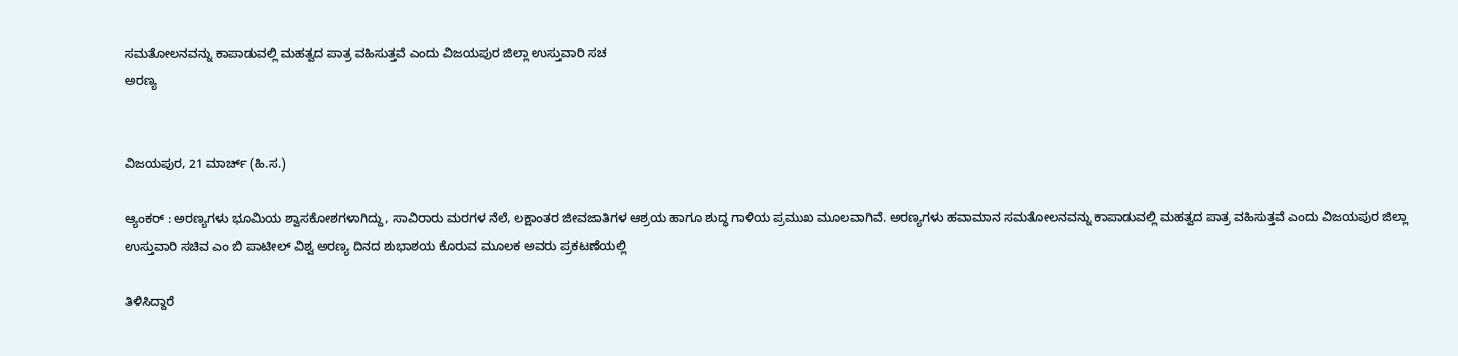ಸಮತೋಲನವನ್ನು ಕಾಪಾಡುವಲ್ಲಿ ಮಹತ್ವದ ಪಾತ್ರ ವಹಿಸುತ್ತವೆ ಎಂದು ವಿಜಯಪುರ ಜಿಲ್ಲಾ ಉಸ್ತುವಾರಿ ಸಚ
ಅರಣ್ಯ


ವಿಜಯಪುರ, 21 ಮಾರ್ಚ್ (ಹಿ.ಸ.)

ಆ್ಯಂಕರ್ : ಅರಣ್ಯಗಳು ಭೂಮಿಯ ಶ್ವಾಸಕೋಶಗಳಾಗಿದ್ದು, ಸಾವಿರಾರು ಮರಗಳ ನೆಲೆ, ಲಕ್ಷಾಂತರ ಜೀವಜಾತಿಗಳ ಆಶ್ರಯ ಹಾಗೂ ಶುದ್ಧ ಗಾಳಿಯ ಪ್ರಮುಖ ಮೂಲವಾಗಿವೆ. ಅರಣ್ಯಗಳು ಹವಾಮಾನ ಸಮತೋಲನವನ್ನು ಕಾಪಾಡುವಲ್ಲಿ ಮಹತ್ವದ ಪಾತ್ರ ವಹಿಸುತ್ತವೆ ಎಂದು ವಿಜಯಪುರ ಜಿಲ್ಲಾ ಉಸ್ತುವಾರಿ ಸಚಿವ ಎಂ ಬಿ ಪಾಟೀಲ್ ವಿಶ್ವ ಅರಣ್ಯ ದಿನದ ಶುಭಾಶಯ ಕೊರುವ ಮೂಲಕ ಅವರು ಪ್ರಕಟಣೆಯಲ್ಲಿ

ತಿಳಿಸಿದ್ದಾರೆ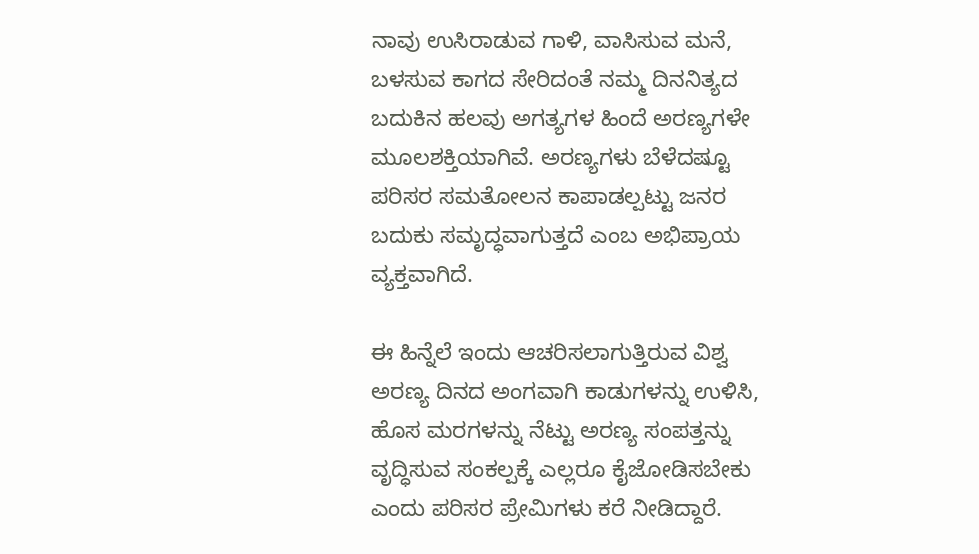ನಾವು ಉಸಿರಾಡುವ ಗಾಳಿ, ವಾಸಿಸುವ ಮನೆ, ಬಳಸುವ ಕಾಗದ ಸೇರಿದಂತೆ ನಮ್ಮ ದಿನನಿತ್ಯದ ಬದುಕಿನ ಹಲವು ಅಗತ್ಯಗಳ ಹಿಂದೆ ಅರಣ್ಯಗಳೇ ಮೂಲಶಕ್ತಿಯಾಗಿವೆ. ಅರಣ್ಯಗಳು ಬೆಳೆದಷ್ಟೂ ಪರಿಸರ ಸಮತೋಲನ ಕಾಪಾಡಲ್ಪಟ್ಟು ಜನರ ಬದುಕು ಸಮೃದ್ಧವಾಗುತ್ತದೆ ಎಂಬ ಅಭಿಪ್ರಾಯ ವ್ಯಕ್ತವಾಗಿದೆ.

ಈ ಹಿನ್ನೆಲೆ ಇಂದು ಆಚರಿಸಲಾಗುತ್ತಿರುವ ವಿಶ್ವ ಅರಣ್ಯ ದಿನದ ಅಂಗವಾಗಿ ಕಾಡುಗಳನ್ನು ಉಳಿಸಿ, ಹೊಸ ಮರಗಳನ್ನು ನೆಟ್ಟು ಅರಣ್ಯ ಸಂಪತ್ತನ್ನು ವೃದ್ಧಿಸುವ ಸಂಕಲ್ಪಕ್ಕೆ ಎಲ್ಲರೂ ಕೈಜೋಡಿಸಬೇಕು ಎಂದು ಪರಿಸರ ಪ್ರೇಮಿಗಳು ಕರೆ ನೀಡಿದ್ದಾರೆ.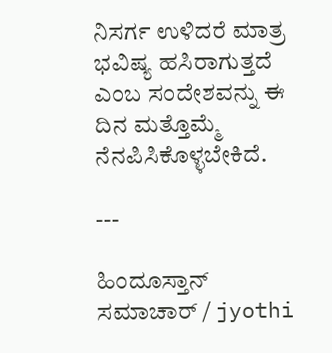ನಿಸರ್ಗ ಉಳಿದರೆ ಮಾತ್ರ ಭವಿಷ್ಯ ಹಸಿರಾಗುತ್ತದೆ ಎಂಬ ಸಂದೇಶವನ್ನು ಈ ದಿನ ಮತ್ತೊಮ್ಮೆ ನೆನಪಿಸಿಕೊಳ್ಳಬೇಕಿದೆ.

---

ಹಿಂದೂಸ್ತಾನ್ ಸಮಾಚಾರ್ / jyothi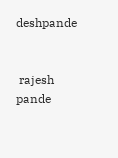deshpande


 rajesh pande